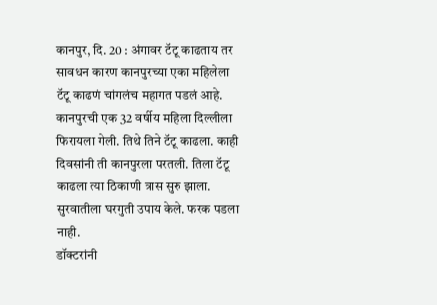कानपुर, दि. 20 : अंगावर टॅटू काढताय तर सावधन कारण कानपुरच्या एका महिलेला टॅटू काढणं चांगलंच महागत पडलं आहे. कानपुरची एक 32 वर्षीय महिला दिल्लीला फिरायला गेली. तिथे तिने टॅटू काढला. काही दिवसांनी ती कानपुरला परतली. तिला टॅटू काढला त्या ठिकाणी त्रास सुरु झाला. सुरवातीला घरगुती उपाय केले. फरक पडला नाही.
डॉक्टरांनी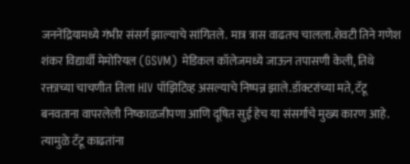जननेंद्रियामध्ये गंभीर संसर्ग झाल्याचे सांगितले. मात्र त्रास वाढतच चालला.शेवटी तिने गणेश शंकर विद्यार्थी मेमोरियल (GSVM) मेडिकल कॉलेजमध्ये जाऊन तपासणी केली, तिथे रक्ताच्या चाचणीत तिला HIV पॉझिटिव्ह असल्याचे निष्पन्न झाले.डॉक्टरांच्या मते, टॅटू बनवताना वापरलेली निष्काळजीपणा आणि दूषित सुई हेच या संसर्गाचे मुख्य कारण आहे. त्यामुळे टॅटू काढतांना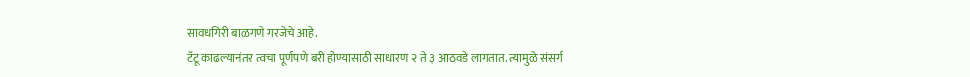सावधगिरी बाळगणे गरजेचे आहे.
टॅटू काढल्यानंतर त्वचा पूर्णपणे बरी होण्यासाठी साधारण २ ते ३ आठवडे लागतात. त्यामुळे संसर्ग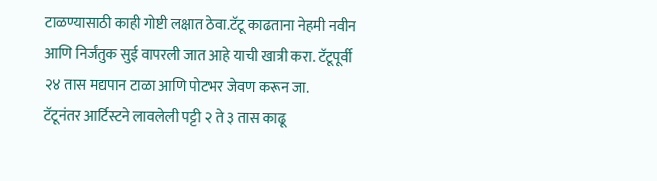टाळण्यासाठी काही गोष्टी लक्षात ठेवा.टॅटू काढताना नेहमी नवीन आणि निर्जंतुक सुई वापरली जात आहे याची खात्री करा. टॅटूपूर्वी २४ तास मद्यपान टाळा आणि पोटभर जेवण करून जा.
टॅटूनंतर आर्टिस्टने लावलेली पट्टी २ ते ३ तास काढू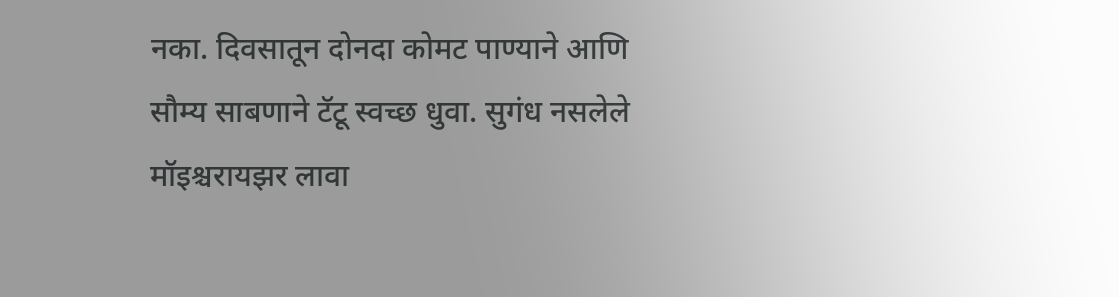नका. दिवसातून दोनदा कोमट पाण्याने आणि सौम्य साबणाने टॅटू स्वच्छ धुवा. सुगंध नसलेले मॉइश्चरायझर लावा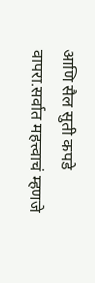आणि सैल सुती कपडे वापरा.सर्वात महत्त्वाचं म्हणजे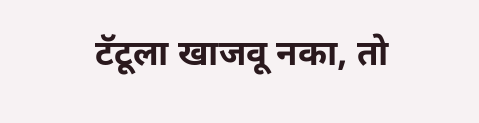टॅटूला खाजवू नका, तो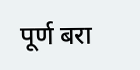पूर्ण बरा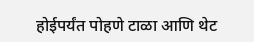होईपर्यंत पोहणे टाळा आणि थेट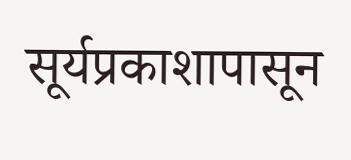सूर्यप्रकाशापासून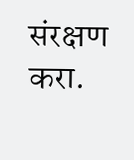संरक्षण करा.